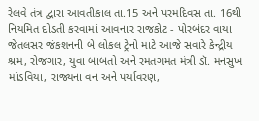રેલવે તંત્ર દ્વારા આવતીકાલ તા.15 અને પરમદિવસ તા. 16થી નિયમિત દોડતી કરવામાં આવનાર રાજકોટ - પોરબંદર વાયા જેતલસર જંકશનની બે લોકલ ટ્રેનો માટે આજે સવારે કેન્દ્રીય શ્રમ, રોજગાર, યુવા બાબતો અને રમતગમત મંત્રી ડૉ. મનસુખ માંડવિયા, રાજ્યના વન અને પર્યાવરણ,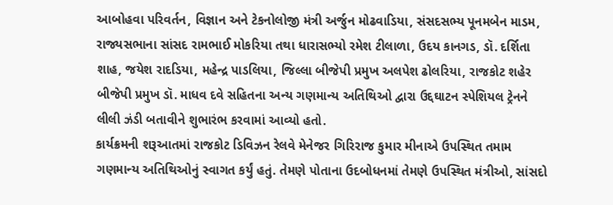આબોહવા પરિવર્તન, વિજ્ઞાન અને ટેકનોલોજી મંત્રી અર્જુન મોઢવાડિયા, સંસદસભ્ય પૂનમબેન માડમ, રાજ્યસભાના સાંસદ રામભાઈ મોકરિયા તથા ધારાસભ્યો રમેશ ટીલાળા, ઉદય કાનગડ, ડૉ. દર્શિતા શાહ, જયેશ રાદડિયા, મહેન્દ્ર પાડલિયા, જિલ્લા બીજેપી પ્રમુખ અલપેશ ઢોલરિયા, રાજકોટ શહેર બીજેપી પ્રમુખ ડૉ. માધવ દવે સહિતના અન્ય ગણમાન્ય અતિથિઓ દ્વારા ઉદ્દઘાટન સ્પેશિયલ ટ્રેનને લીલી ઝંડી બતાવીને શુભારંભ કરવામાં આવ્યો હતો.
કાર્યક્રમની શરૂઆતમાં રાજકોટ ડિવિઝન રેલવે મેનેજર ગિરિરાજ કુમાર મીનાએ ઉપસ્થિત તમામ ગણમાન્ય અતિથિઓનું સ્વાગત કર્યું હતું. તેમણે પોતાના ઉદબોધનમાં તેમણે ઉપસ્થિત મંત્રીઓ, સાંસદો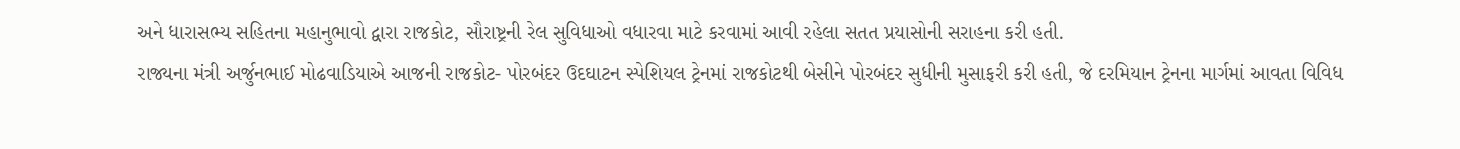અને ધારાસભ્ય સહિતના મહાનુભાવો દ્વારા રાજકોટ, સૌરાષ્ટ્રની રેલ સુવિધાઓ વધારવા માટે કરવામાં આવી રહેલા સતત પ્રયાસોની સરાહના કરી હતી.
રાજ્યના મંત્રી અર્જુનભાઈ મોઢવાડિયાએ આજની રાજકોટ- પોરબંદર ઉદઘાટન સ્પેશિયલ ટ્રેનમાં રાજકોટથી બેસીને પોરબંદર સુધીની મુસાફરી કરી હતી, જે દરમિયાન ટ્રેનના માર્ગમાં આવતા વિવિધ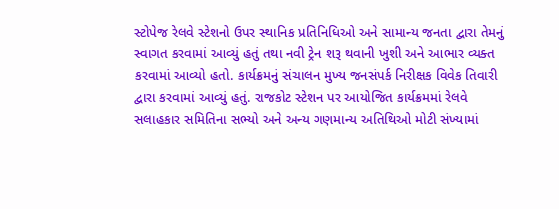સ્ટોપેજ રેલવે સ્ટેશનો ઉપર સ્થાનિક પ્રતિનિધિઓ અને સામાન્ય જનતા દ્વારા તેમનું સ્વાગત કરવામાં આવ્યું હતું તથા નવી ટ્રેન શરૂ થવાની ખુશી અને આભાર વ્યક્ત કરવામાં આવ્યો હતો. કાર્યક્રમનું સંચાલન મુખ્ય જનસંપર્ક નિરીક્ષક વિવેક તિવારી દ્વારા કરવામાં આવ્યું હતું. રાજકોટ સ્ટેશન પર આયોજિત કાર્યક્રમમાં રેલવે સલાહકાર સમિતિના સભ્યો અને અન્ય ગણમાન્ય અતિથિઓ મોટી સંખ્યામાં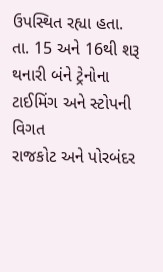ઉપસ્થિત રહ્યા હતા.
તા. 15 અને 16થી શરૂ થનારી બંને ટ્રેનોના ટાઈમિંગ અને સ્ટોપની વિગત
રાજકોટ અને પોરબંદર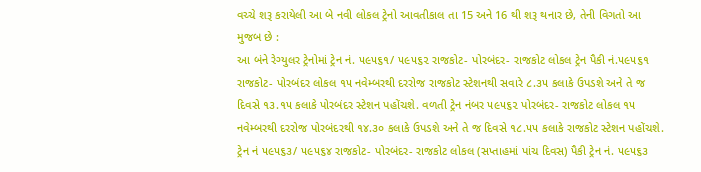વચ્ચે શરૂ કરાયેલી આ બે નવી લોકલ ટ્રેનો આવતીકાલ તા 15 અને 16 થી શરૂ થનાર છે, તેની વિગતો આ મુજબ છે :
આ બંને રેગ્યુલર ટ્રેનોમાં ટ્રેન નં. ૫૯૫૬૧/ ૫૯૫૬૨ રાજકોટ- પોરબંદર- રાજકોટ લોકલ ટ્રેન પૈકી નં.૫૯૫૬૧ રાજકોટ- પોરબંદર લોકલ ૧૫ નવેમ્બરથી દરરોજ રાજકોટ સ્ટેશનથી સવારે ૮.૩૫ કલાકે ઉપડશે અને તે જ દિવસે ૧૩.૧૫ કલાકે પોરબંદર સ્ટેશન પહોંચશે. વળતી ટ્રેન નંબર ૫૯૫૬૨ પોરબંદર- રાજકોટ લોકલ ૧૫ નવેમ્બરથી દરરોજ પોરબંદરથી ૧૪.૩૦ કલાકે ઉપડશે અને તે જ દિવસે ૧૮.૫૫ કલાકે રાજકોટ સ્ટેશન પહોંચશે.
ટ્રેન નં ૫૯૫૬૩/ ૫૯૫૬૪ રાજકોટ- પોરબંદર- રાજકોટ લોકલ (સપ્તાહમાં પાંચ દિવસ) પૈકી ટ્રેન નં. ૫૯૫૬૩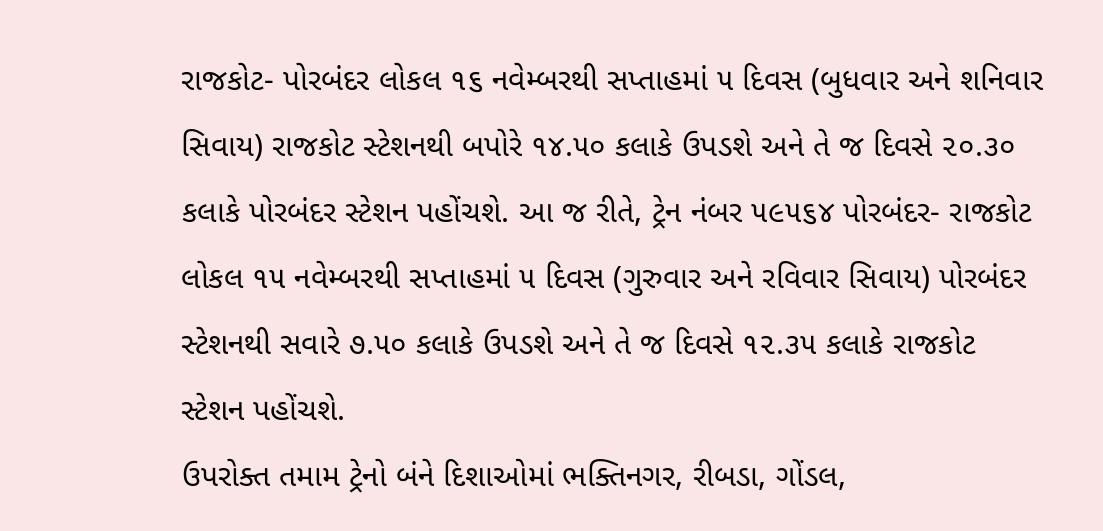રાજકોટ- પોરબંદર લોકલ ૧૬ નવેમ્બરથી સપ્તાહમાં ૫ દિવસ (બુધવાર અને શનિવાર સિવાય) રાજકોટ સ્ટેશનથી બપોરે ૧૪.૫૦ કલાકે ઉપડશે અને તે જ દિવસે ૨૦.૩૦ કલાકે પોરબંદર સ્ટેશન પહોંચશે. આ જ રીતે, ટ્રેન નંબર ૫૯૫૬૪ પોરબંદર- રાજકોટ લોકલ ૧૫ નવેમ્બરથી સપ્તાહમાં ૫ દિવસ (ગુરુવાર અને રવિવાર સિવાય) પોરબંદર સ્ટેશનથી સવારે ૭.૫૦ કલાકે ઉપડશે અને તે જ દિવસે ૧૨.૩૫ કલાકે રાજકોટ સ્ટેશન પહોંચશે.
ઉપરોક્ત તમામ ટ્રેનો બંને દિશાઓમાં ભક્તિનગર, રીબડા, ગોંડલ,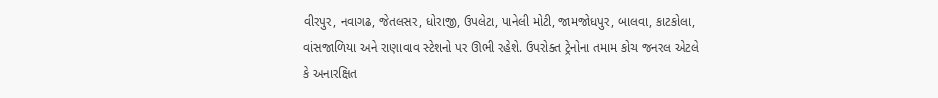વીરપુર, નવાગઢ, જેતલસર, ધોરાજી, ઉપલેટા, પાનેલી મોટી, જામજોધપુર, બાલવા, કાટકોલા, વાંસજાળિયા અને રાણાવાવ સ્ટેશનો પર ઊભી રહેશે. ઉપરોક્ત ટ્રેનોના તમામ કોચ જનરલ એટલે કે અનારક્ષિત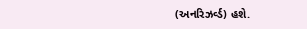(અનરિઝર્વ્ડ) હશે.